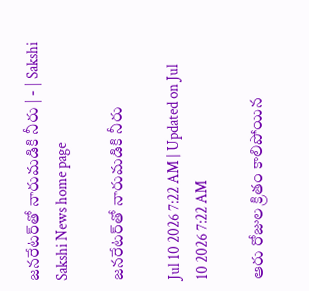జనరేటర్‌తో నారుమడికి నీరు | - | Sakshi
Sakshi News home page

జనరేటర్‌తో నారుమడికి నీరు

Jul 10 2026 7:22 AM | Updated on Jul 10 2026 7:22 AM

ఆరు రోజుల క్రితం కాలిపోయిన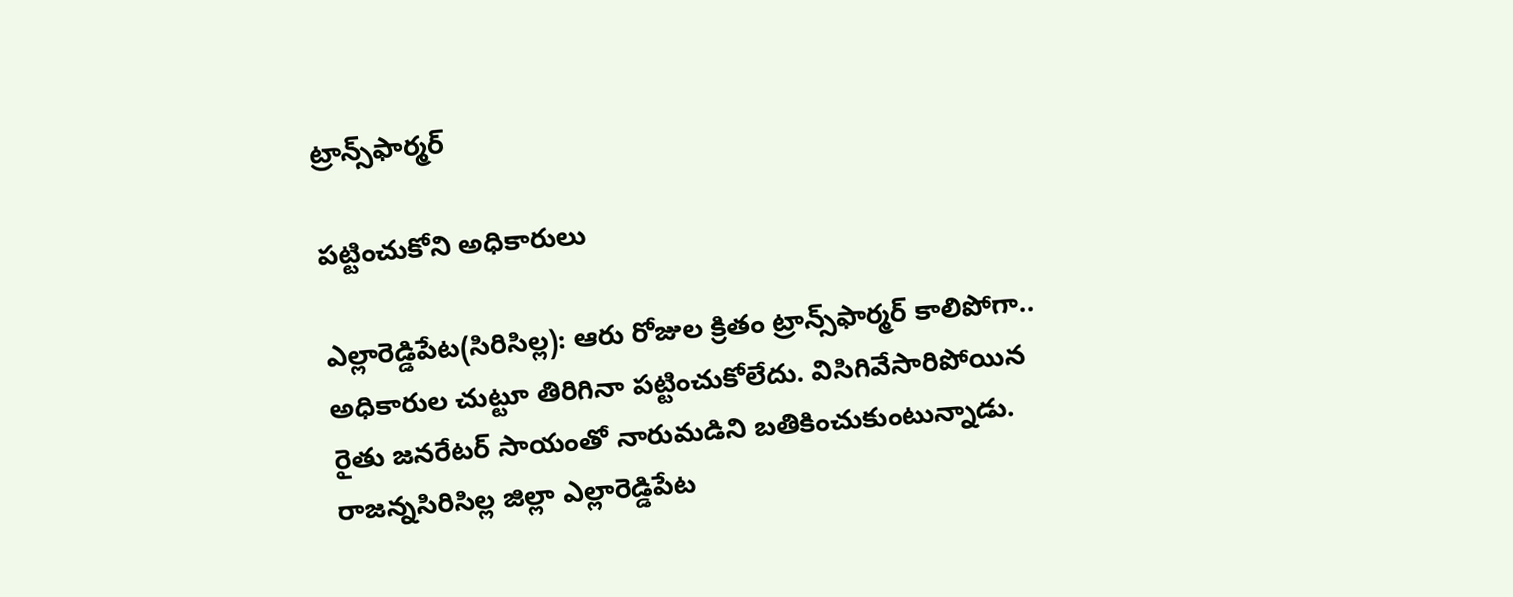ట్రాన్స్‌ఫార్మర్‌

పట్టించుకోని అధికారులు

ఎల్లారెడ్డిపేట(సిరిసిల్ల): ఆరు రోజుల క్రితం ట్రాన్స్‌ఫార్మర్‌ కాలిపోగా.. అధికారుల చుట్టూ తిరిగినా పట్టించుకోలేదు. విసిగివేసారిపోయిన రైతు జనరేటర్‌ సాయంతో నారుమడిని బతికించుకుంటున్నాడు. రాజన్నసిరిసిల్ల జిల్లా ఎల్లారెడ్డిపేట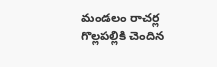మండలం రాచర్ల గొల్లపల్లికి చెందిన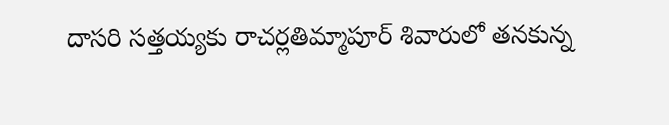దాసరి సత్తయ్యకు రాచర్లతిమ్మాపూర్‌ శివారులో తనకున్న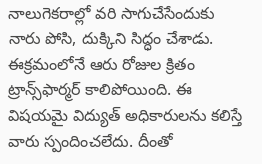నాలుగెకరాల్లో వరి సాగుచేసేందుకు నారు పోసి, దుక్కిని సిద్ధం చేశాడు. ఈక్రమంలోనే ఆరు రోజుల క్రితం ట్రాన్స్‌ఫార్మర్‌ కాలిపోయింది. ఈ విషయమై విద్యుత్‌ అధికారులను కలిస్తే వారు స్పందించలేదు. దీంతో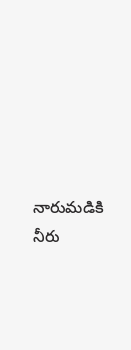నారుమడికి నీరు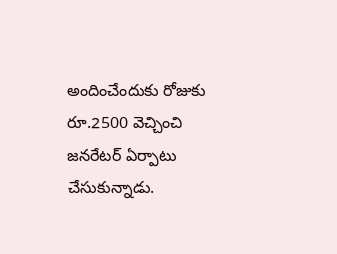అందించేందుకు రోజుకు రూ.2500 వెచ్చించి జనరేటర్‌ ఏర్పాటు చేసుకున్నాడు.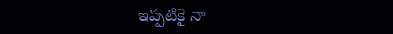ఇప్పటికై నా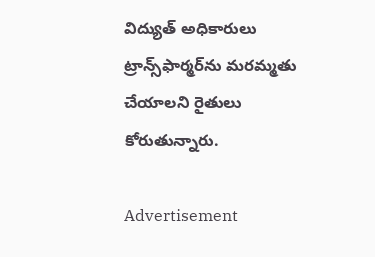విద్యుత్‌ అధికారులు ట్రాన్స్‌ఫార్మర్‌ను మరమ్మతు చేయాలని రైతులు కోరుతున్నారు.

Advertisement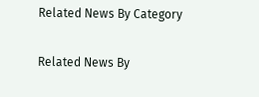Related News By Category

Related News By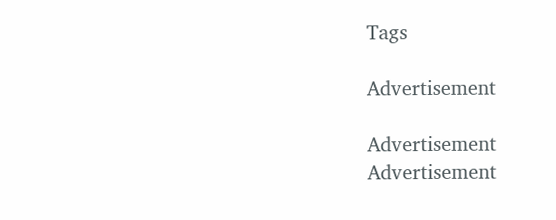Tags

Advertisement

Advertisement
Advertisement